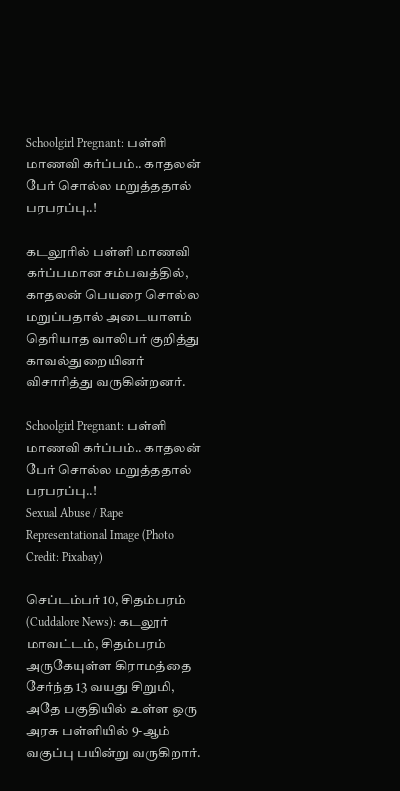Schoolgirl Pregnant: பள்ளி மாணவி கர்ப்பம்.. காதலன் பேர் சொல்ல மறுத்ததால் பரபரப்பு..!

கடலூரில் பள்ளி மாணவி கர்ப்பமான சம்பவத்தில், காதலன் பெயரை சொல்ல மறுப்பதால் அடையாளம் தெரியாத வாலிபர் குறித்து காவல்துறையினர் விசாரித்து வருகின்றனர்.

Schoolgirl Pregnant: பள்ளி மாணவி கர்ப்பம்.. காதலன் பேர் சொல்ல மறுத்ததால் பரபரப்பு..!
Sexual Abuse / Rape Representational Image (Photo Credit: Pixabay)

செப்டம்பர் 10, சிதம்பரம் (Cuddalore News): கடலூர் மாவட்டம், சிதம்பரம் அருகேயுள்ள கிராமத்தை சேர்ந்த 13 வயது சிறுமி, அதே பகுதியில் உள்ள ஒரு அரசு பள்ளியில் 9-ஆம் வகுப்பு பயின்று வருகிறார்.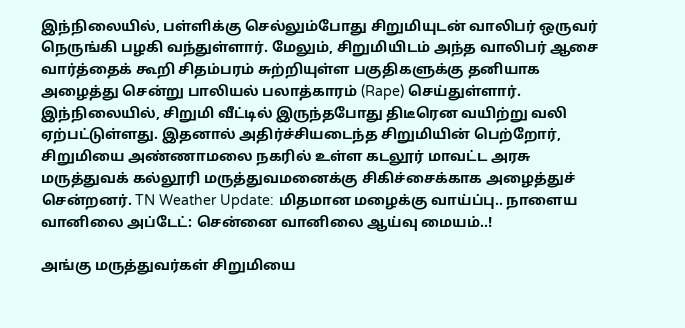இந்நிலையில், பள்ளிக்கு செல்லும்போது சிறுமியுடன் வாலிபர் ஒருவர் நெருங்கி பழகி வந்துள்ளார். மேலும், சிறுமியிடம் அந்த வாலிபர் ஆசை வார்த்தைக் கூறி சிதம்பரம் சுற்றியுள்ள பகுதிகளுக்கு தனியாக அழைத்து சென்று பாலியல் பலாத்காரம் (Rape) செய்துள்ளார். இந்நிலையில், சிறுமி வீட்டில் இருந்தபோது திடீரென வயிற்று வலி ஏற்பட்டுள்ளது. இதனால் அதிர்ச்சியடைந்த சிறுமியின் பெற்றோர், சிறுமியை அண்ணாமலை நகரில் உள்ள கடலூர் மாவட்ட அரசு மருத்துவக் கல்லூரி மருத்துவமனைக்கு சிகிச்சைக்காக அழைத்துச் சென்றனர். TN Weather Update: மிதமான மழைக்கு வாய்ப்பு.. நாளைய வானிலை அப்டேட்: சென்னை வானிலை ஆய்வு மையம்..!

அங்கு மருத்துவர்கள் சிறுமியை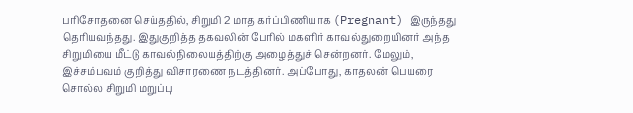பரிசோதனை செய்ததில், சிறுமி 2 மாத கர்ப்பிணியாக (Pregnant) இருந்தது தெரியவந்தது. இதுகுறித்த தகவலின் பேரில் மகளிர் காவல்துறையினர் அந்த சிறுமியை மீட்டு காவல்நிலையத்திற்கு அழைத்துச் சென்றனர். மேலும், இச்சம்பவம் குறித்து விசாரணை நடத்தினர். அப்போது, காதலன் பெயரை சொல்ல சிறுமி மறுப்பு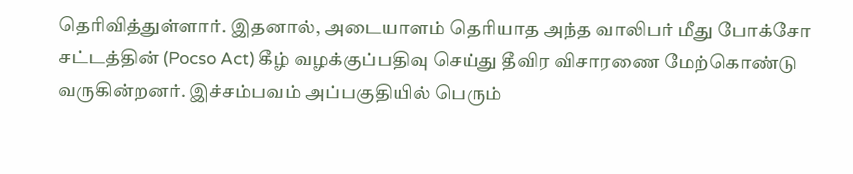தெரிவித்துள்ளார். இதனால், அடையாளம் தெரியாத அந்த வாலிபர் மீது போக்சோ சட்டத்தின் (Pocso Act) கீழ் வழக்குப்பதிவு செய்து தீவிர விசாரணை மேற்கொண்டு வருகின்றனர். இச்சம்பவம் அப்பகுதியில் பெரும்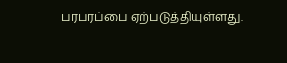பரபரப்பை ஏற்படுத்தியுள்ளது.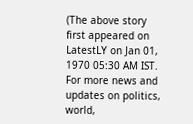(The above story first appeared on LatestLY on Jan 01, 1970 05:30 AM IST. For more news and updates on politics, world,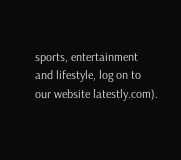sports, entertainment and lifestyle, log on to our website latestly.com).